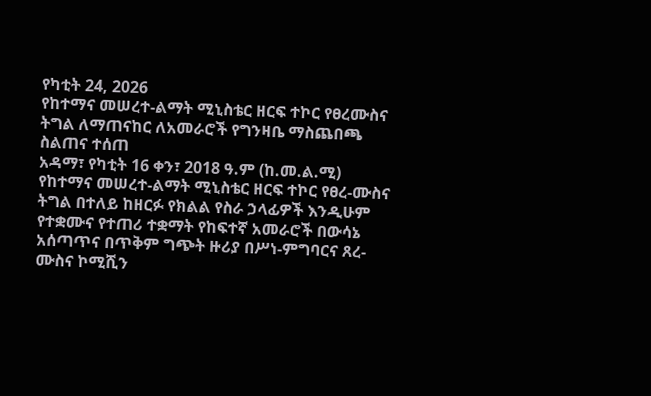የካቲት 24, 2026
የከተማና መሠረተ-ልማት ሚኒስቴር ዘርፍ ተኮር የፀረሙስና ትግል ለማጠናከር ለአመራሮች የግንዛቤ ማስጨበጫ ስልጠና ተሰጠ
አዳማ፣ የካቲት 16 ቀን፣ 2018 ዓ.ም (ከ.መ.ል.ሚ) የከተማና መሠረተ-ልማት ሚኒስቴር ዘርፍ ተኮር የፀረ-ሙስና ትግል በተለይ ከዘርፉ የክልል የስራ ኃላፊዎች እንዲሁም የተቋሙና የተጠሪ ተቋማት የከፍተኛ አመራሮች በውሳኔ አሰጣጥና በጥቅም ግጭት ዙሪያ በሥነ-ምግባርና ጸረ-ሙስና ኮሚሺን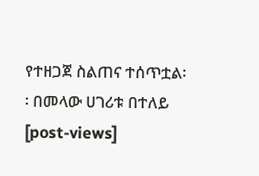የተዘጋጀ ስልጠና ተሰጥቷል፡፡ በመላው ሀገሪቱ በተለይ
[post-views]